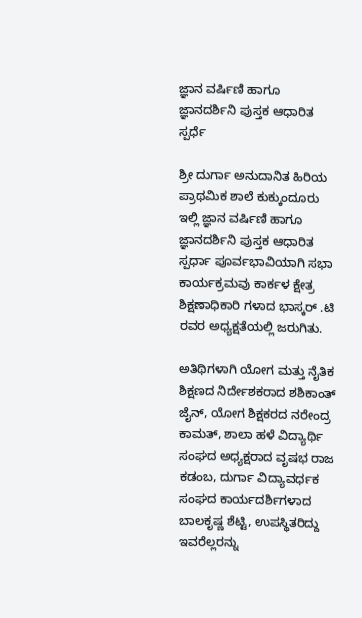ಜ್ಞಾನ ವರ್ಷಿಣಿ ಹಾಗೂ ಜ್ಞಾನದರ್ಶಿನಿ ಪುಸ್ತಕ ಆಧಾರಿತ ಸ್ಪರ್ಧೆ

ಶ್ರೀ ದುರ್ಗಾ ಅನುದಾನಿತ ಹಿರಿಯ ಪ್ರಾಥಮಿಕ ಶಾಲೆ ಕುಕ್ಕುಂದೂರು ಇಲ್ಲಿ ಜ್ಞಾನ ವರ್ಷಿಣಿ ಹಾಗೂ ಜ್ಞಾನದರ್ಶಿನಿ ಪುಸ್ತಕ ಆಧಾರಿತ ಸ್ಪರ್ಧಾ ಪೂರ್ವಭಾವಿಯಾಗಿ ಸಭಾ ಕಾರ್ಯಕ್ರಮವು ಕಾರ್ಕಳ ಕ್ಷೇತ್ರ ಶಿಕ್ಷಣಾಧಿಕಾರಿ ಗಳಾದ ಭಾಸ್ಕರ್ .ಟಿ ರವರ ಅಧ್ಯಕ್ಷತೆಯಲ್ಲಿ ಜರುಗಿತು.

ಅತಿಥಿಗಳಾಗಿ ಯೋಗ ಮತ್ತು ನೈತಿಕ ಶಿಕ್ಷಣದ ನಿರ್ದೇಶಕರಾದ ಶಶಿಕಾಂತ್ ಜೈನ್, ಯೋಗ ಶಿಕ್ಷಕರದ ನರೇಂದ್ರ ಕಾಮತ್, ಶಾಲಾ ಹಳೆ ವಿದ್ಯಾರ್ಥಿ ಸಂಘದ ಅಧ್ಯಕ್ಷರಾದ ವೃಷಭ ರಾಜ ಕಡಂಬ, ದುರ್ಗಾ ವಿದ್ಯಾವರ್ಧಕ ಸಂಘದ ಕಾರ್ಯದರ್ಶಿಗಳಾದ ಬಾಲಕೃಷ್ಣ ಶೆಟ್ಟಿ, ಉಪಸ್ಥಿತರಿದ್ದು ಇವರೆಲ್ಲರನ್ನು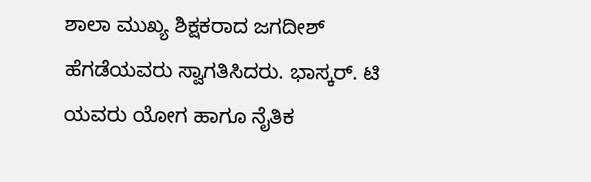ಶಾಲಾ ಮುಖ್ಯ ಶಿಕ್ಷಕರಾದ ಜಗದೀಶ್ ಹೆಗಡೆಯವರು ಸ್ವಾಗತಿಸಿದರು. ಭಾಸ್ಕರ್. ಟಿ ಯವರು ಯೋಗ ಹಾಗೂ ನೈತಿಕ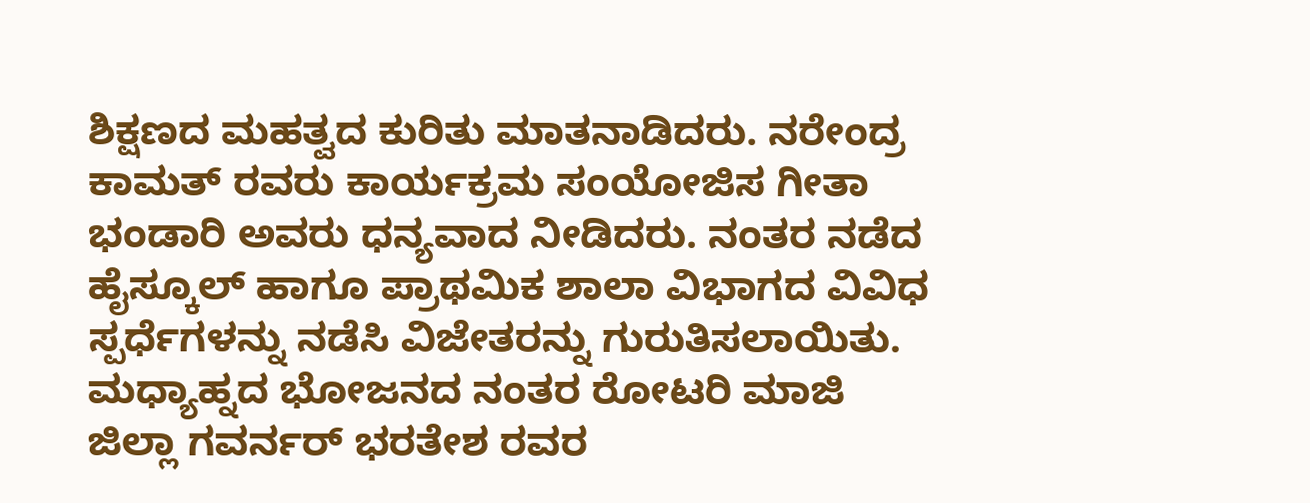ಶಿಕ್ಷಣದ ಮಹತ್ವದ ಕುರಿತು ಮಾತನಾಡಿದರು. ನರೇಂದ್ರ ಕಾಮತ್ ರವರು ಕಾರ್ಯಕ್ರಮ ಸಂಯೋಜಿಸ ಗೀತಾ ಭಂಡಾರಿ ಅವರು ಧನ್ಯವಾದ ನೀಡಿದರು. ನಂತರ ನಡೆದ ಹೈಸ್ಕೂಲ್ ಹಾಗೂ ಪ್ರಾಥಮಿಕ ಶಾಲಾ ವಿಭಾಗದ ವಿವಿಧ ಸ್ಪರ್ಧೆಗಳನ್ನು ನಡೆಸಿ ವಿಜೇತರನ್ನು ಗುರುತಿಸಲಾಯಿತು. ಮಧ್ಯಾಹ್ನದ ಭೋಜನದ ನಂತರ ರೋಟರಿ ಮಾಜಿ ಜಿಲ್ಲಾ ಗವರ್ನರ್ ಭರತೇಶ ರವರ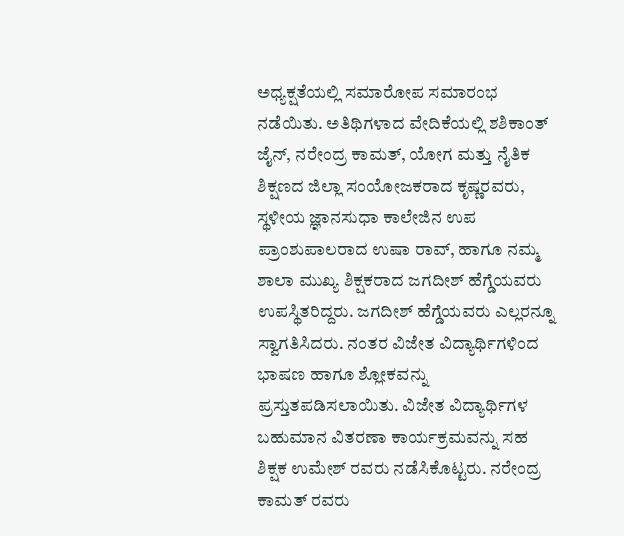ಅಧ್ಯಕ್ಷತೆಯಲ್ಲಿ ಸಮಾರೋಪ ಸಮಾರಂಭ ನಡೆಯಿತು. ಅತಿಥಿಗಳಾದ ವೇದಿಕೆಯಲ್ಲಿ ಶಶಿಕಾಂತ್ ಜೈನ್, ನರೇಂದ್ರ ಕಾಮತ್, ಯೋಗ ಮತ್ತು ನೈತಿಕ ಶಿಕ್ಷಣದ ಜಿಲ್ಲಾ ಸಂಯೋಜಕರಾದ ಕೃಷ್ಣರವರು, ಸ್ಥಳೀಯ ಜ್ಞಾನಸುಧಾ ಕಾಲೇಜಿನ ಉಪ ಪ್ರಾಂಶುಪಾಲರಾದ ಉಷಾ ರಾವ್, ಹಾಗೂ ನಮ್ಮ ಶಾಲಾ ಮುಖ್ಯ ಶಿಕ್ಷಕರಾದ ಜಗದೀಶ್ ಹೆಗ್ಡೆಯವರು ಉಪಸ್ಥಿತರಿದ್ದರು. ಜಗದೀಶ್ ಹೆಗ್ಡೆಯವರು ಎಲ್ಲರನ್ನೂ ಸ್ವಾಗತಿಸಿದರು. ನಂತರ ವಿಜೇತ ವಿದ್ಯಾರ್ಥಿಗಳಿಂದ ಭಾಷಣ ಹಾಗೂ ಶ್ಲೋಕವನ್ನು ಪ್ರಸ್ತುತಪಡಿಸಲಾಯಿತು. ವಿಜೇತ ವಿದ್ಯಾರ್ಥಿಗಳ ಬಹುಮಾನ ವಿತರಣಾ ಕಾರ್ಯಕ್ರಮವನ್ನು ಸಹ ಶಿಕ್ಷಕ ಉಮೇಶ್ ರವರು ನಡೆಸಿಕೊಟ್ಟರು. ನರೇಂದ್ರ ಕಾಮತ್ ರವರು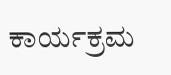ಕಾರ್ಯಕ್ರಮ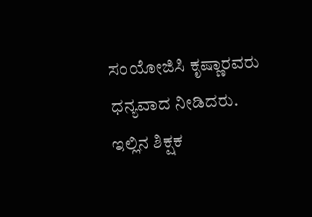ಸಂಯೋಜಿಸಿ ಕೃಷ್ಣಾರವರು ಧನ್ಯವಾದ ನೀಡಿದರು. ಇಲ್ಲಿನ ಶಿಕ್ಷಕ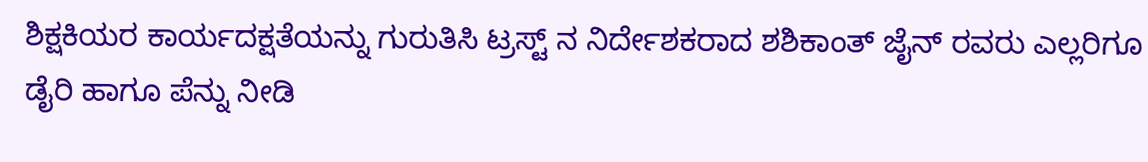ಶಿಕ್ಷಕಿಯರ ಕಾರ್ಯದಕ್ಷತೆಯನ್ನು ಗುರುತಿಸಿ ಟ್ರಸ್ಟ್ ನ ನಿರ್ದೇಶಕರಾದ ಶಶಿಕಾಂತ್ ಜೈನ್ ರವರು ಎಲ್ಲರಿಗೂ ಡೈರಿ ಹಾಗೂ ಪೆನ್ನು ನೀಡಿ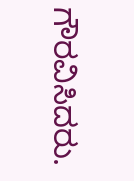ಗೌರವಿಸಿದರು.